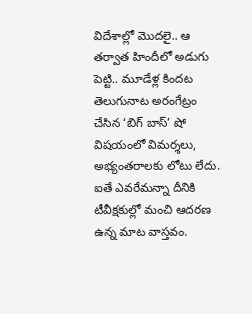విదేశాల్లో మొదలై.. ఆ తర్వాత హిందీలో అడుగు పెట్టి.. మూడేళ్ల కిందట తెలుగునాట అరంగేట్రం చేసిన ‘బిగ్ బాస్’ షో విషయంలో విమర్శలు, అభ్యంతరాలకు లోటు లేదు. ఐతే ఎవరేమన్నా దీనికి టీవీక్షకుల్లో మంచి ఆదరణ ఉన్న మాట వాస్తవం.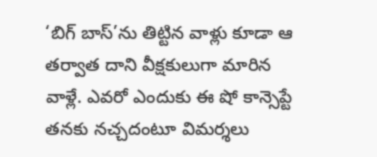‘బిగ్ బాస్’ను తిట్టిన వాళ్లు కూడా ఆ తర్వాత దాని వీక్షకులుగా మారిన వాళ్లే. ఎవరో ఎందుకు ఈ షో కాన్సెప్టే తనకు నచ్చదంటూ విమర్శలు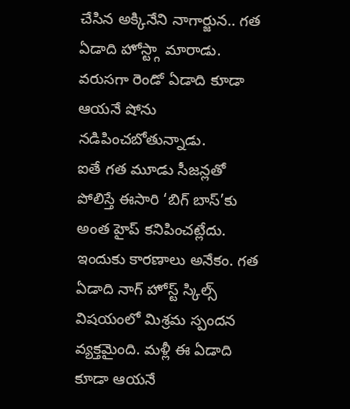చేసిన అక్కినేని నాగార్జున.. గత ఏడాది హోస్ట్గా మారాడు. వరుసగా రెండో ఏడాది కూడా ఆయనే షోను నడిపించబోతున్నాడు.
ఐతే గత మూడు సీజన్లతో పోలిస్తే ఈసారి ‘బిగ్ బాస్’కు అంత హైప్ కనిపించట్లేదు. ఇందుకు కారణాలు అనేకం. గత ఏడాది నాగ్ హోస్ట్ స్కిల్స్ విషయంలో మిశ్రమ స్పందన వ్యక్తమైంది. మళ్లీ ఈ ఏడాది కూడా ఆయనే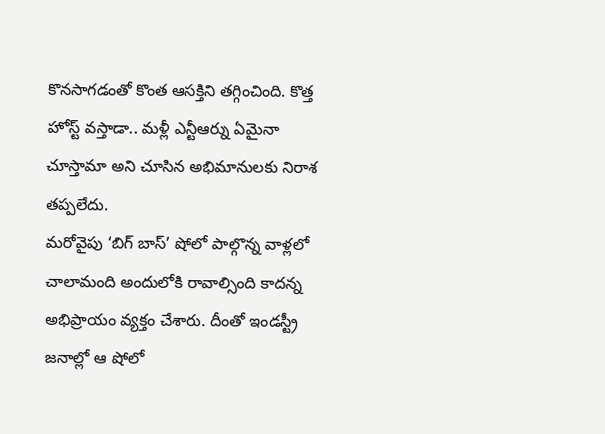కొనసాగడంతో కొంత ఆసక్తిని తగ్గించింది. కొత్త హోస్ట్ వస్తాడా.. మళ్లీ ఎన్టీఆర్ను ఏమైనా చూస్తామా అని చూసిన అభిమానులకు నిరాశ తప్పలేదు.
మరోవైపు ‘బిగ్ బాస్’ షోలో పాల్గొన్న వాళ్లలో చాలామంది అందులోకి రావాల్సింది కాదన్న అభిప్రాయం వ్యక్తం చేశారు. దీంతో ఇండస్ట్రీ జనాల్లో ఆ షోలో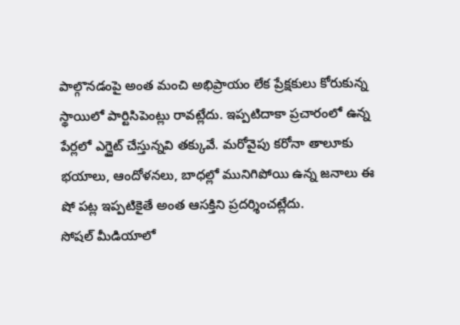పాల్గొనడంపై అంత మంచి అభిప్రాయం లేక ప్రేక్షకులు కోరుకున్న స్థాయిలో పార్టిసిపెంట్లు రావట్లేదు. ఇప్పటిదాకా ప్రచారంలో ఉన్న పేర్లలో ఎగ్జైట్ చేస్తున్నవి తక్కువే. మరోవైపు కరోనా తాలూకు భయాలు, ఆందోళనలు, బాధల్లో మునిగిపోయి ఉన్న జనాలు ఈ షో పట్ల ఇప్పటికైతే అంత ఆసక్తిని ప్రదర్శించట్లేదు.
సోషల్ మీడియాలో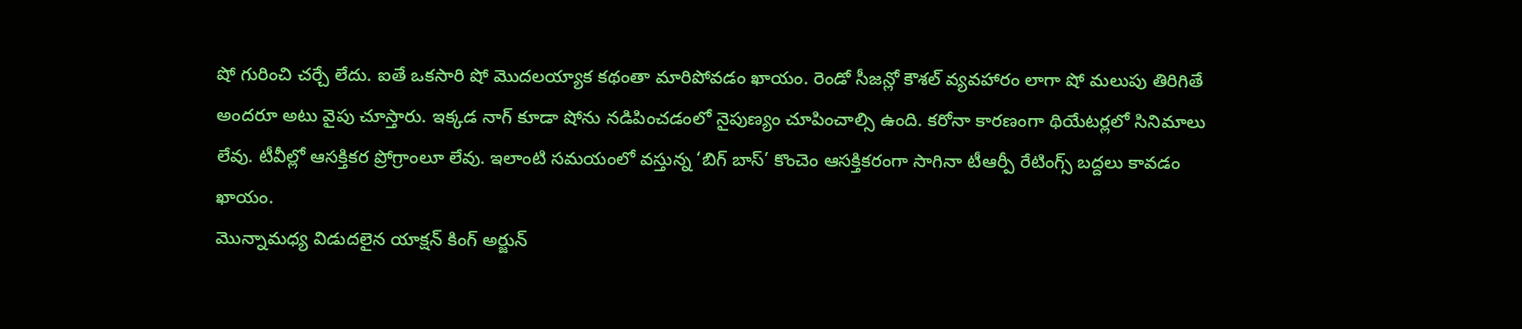షో గురించి చర్చే లేదు. ఐతే ఒకసారి షో మొదలయ్యాక కథంతా మారిపోవడం ఖాయం. రెండో సీజన్లో కౌశల్ వ్యవహారం లాగా షో మలుపు తిరిగితే అందరూ అటు వైపు చూస్తారు. ఇక్కడ నాగ్ కూడా షోను నడిపించడంలో నైపుణ్యం చూపించాల్సి ఉంది. కరోనా కారణంగా థియేటర్లలో సినిమాలు లేవు. టీవీల్లో ఆసక్తికర ప్రోగ్రాంలూ లేవు. ఇలాంటి సమయంలో వస్తున్న ‘బిగ్ బాస్’ కొంచెం ఆసక్తికరంగా సాగినా టీఆర్పీ రేటింగ్స్ బద్దలు కావడం ఖాయం.
మొన్నామధ్య విడుదలైన యాక్షన్ కింగ్ అర్జున్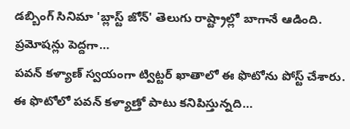డబ్బింగ్ సినిమా 'బ్లాస్ట్ జోన్' తెలుగు రాష్ట్రాల్లో బాగానే ఆడింది. ప్రమోషన్లు పెద్దగా…
పవన్ కళ్యాణ్ స్వయంగా ట్విట్టర్ ఖాతాలో ఈ ఫొటోను పోస్ట్ చేశారు. ఈ ఫొటోలో పవన్ కళ్యాణ్తో పాటు కనిపిస్తున్నది…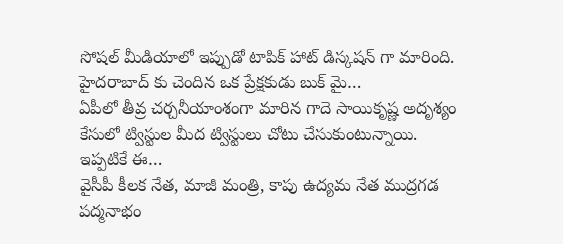సోషల్ మీడియాలో ఇప్పుడో టాపిక్ హాట్ డిస్కషన్ గా మారింది. హైదరాబాద్ కు చెందిన ఒక ప్రేక్షకుడు బుక్ మై…
ఏపీలో తీవ్ర చర్చనీయాంశంగా మారిన గాదె సాయికృష్ణ అదృశ్యం కేసులో ట్విస్టుల మీద ట్విస్టులు చోటు చేసుకుంటున్నాయి. ఇప్పటికే ఈ…
వైసీపీ కీలక నేత, మాజీ మంత్రి, కాపు ఉద్యమ నేత ముద్రగడ పద్మనాభం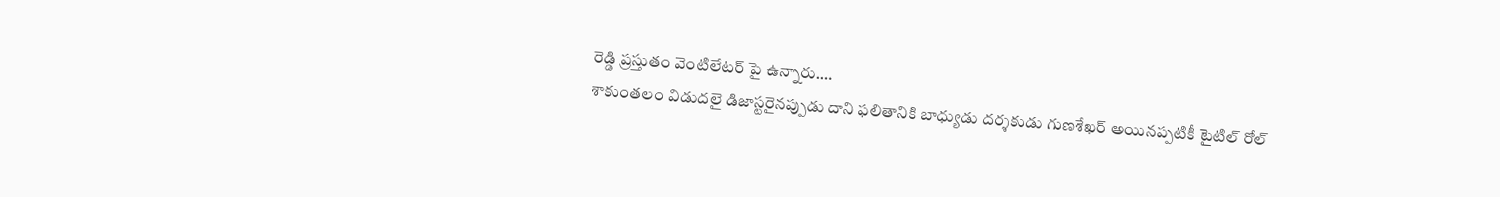రెడ్డి ప్రస్తుతం వెంటిలేటర్ పై ఉన్నారు.…
శాకుంతలం విడుదలై డిజాస్టరైనప్పుడు దాని ఫలితానికి బాధ్యుడు దర్శకుడు గుణశేఖర్ అయినప్పటికీ టైటిల్ రోల్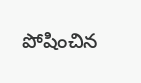పోషించిన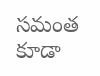సమంత కూడా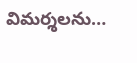విమర్శలను…